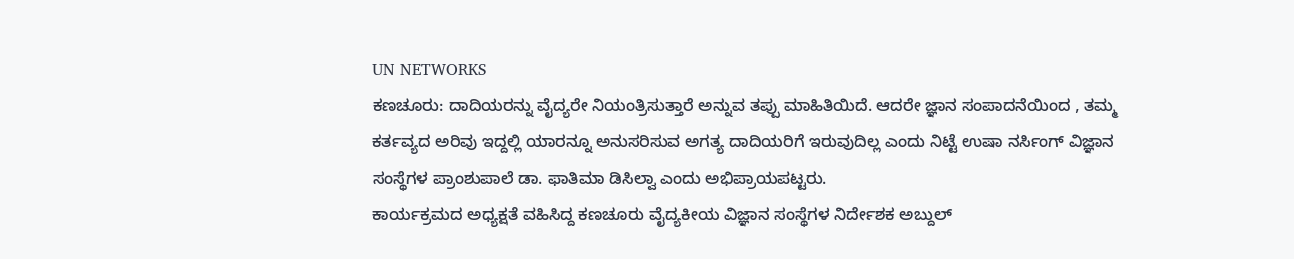UN NETWORKS
ಕಣಚೂರು: ದಾದಿಯರನ್ನು ವೈದ್ಯರೇ ನಿಯಂತ್ರಿಸುತ್ತಾರೆ ಅನ್ನುವ ತಪ್ಪು ಮಾಹಿತಿಯಿದೆ. ಆದರೇ ಜ್ಞಾನ ಸಂಪಾದನೆಯಿಂದ , ತಮ್ಮ ಕರ್ತವ್ಯದ ಅರಿವು ಇದ್ದಲ್ಲಿ ಯಾರನ್ನೂ ಅನುಸರಿಸುವ ಅಗತ್ಯ ದಾದಿಯರಿಗೆ ಇರುವುದಿಲ್ಲ ಎಂದು ನಿಟ್ಟೆ ಉಷಾ ನರ್ಸಿಂಗ್ ವಿಜ್ಞಾನ ಸಂಸ್ಥೆಗಳ ಪ್ರಾಂಶುಪಾಲೆ ಡಾ. ಫಾತಿಮಾ ಡಿಸಿಲ್ವಾ ಎಂದು ಅಭಿಪ್ರಾಯಪಟ್ಟರು.
ಕಾರ್ಯಕ್ರಮದ ಅಧ್ಯಕ್ಷತೆ ವಹಿಸಿದ್ದ ಕಣಚೂರು ವೈದ್ಯಕೀಯ ವಿಜ್ಞಾನ ಸಂಸ್ಥೆಗಳ ನಿರ್ದೇಶಕ ಅಬ್ದುಲ್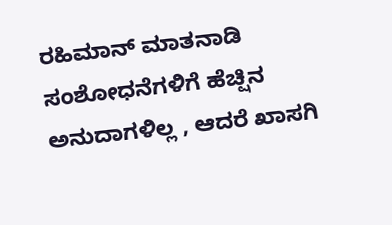ರಹಿಮಾನ್ ಮಾತನಾಡಿ ಸಂಶೋಧನೆಗಳಿಗೆ ಹೆಚ್ಷಿನ ಅನುದಾಗಳಿಲ್ಲ , ಆದರೆ ಖಾಸಗಿ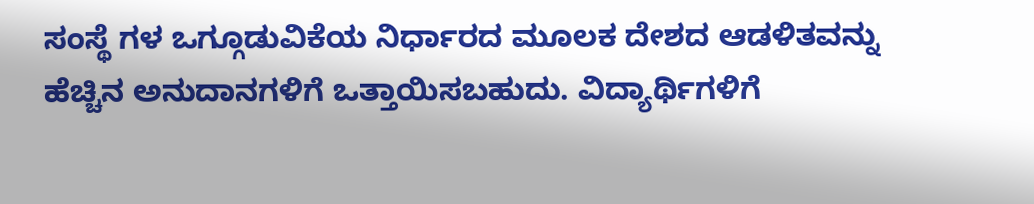ಸಂಸ್ಥೆ ಗಳ ಒಗ್ಗೂಡುವಿಕೆಯ ನಿರ್ಧಾರದ ಮೂಲಕ ದೇಶದ ಆಡಳಿತವನ್ನು ಹೆಚ್ಚಿನ ಅನುದಾನಗಳಿಗೆ ಒತ್ತಾಯಿಸಬಹುದು. ವಿದ್ಯಾರ್ಥಿಗಳಿಗೆ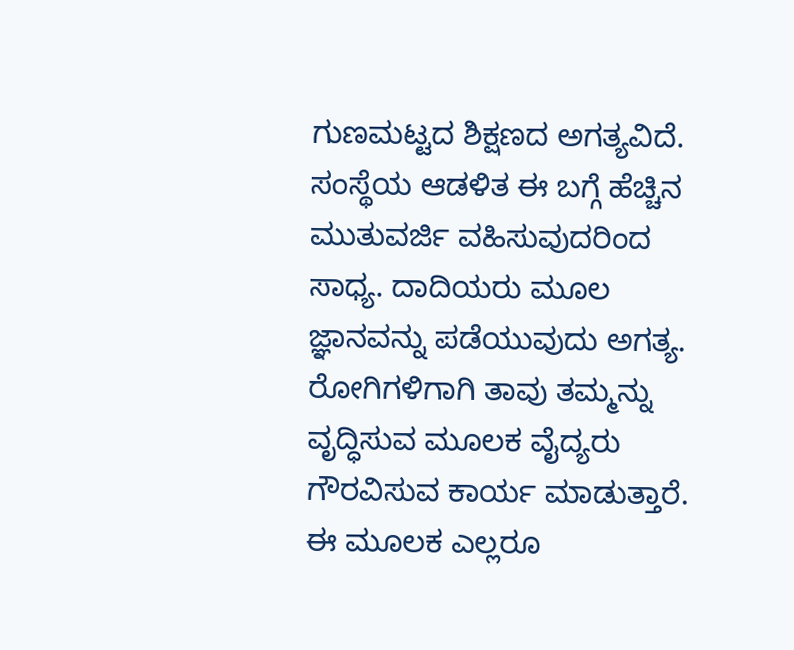ಗುಣಮಟ್ಟದ ಶಿಕ್ಷಣದ ಅಗತ್ಯವಿದೆ. ಸಂಸ್ಥೆಯ ಆಡಳಿತ ಈ ಬಗ್ಗೆ ಹೆಚ್ಚಿನ ಮುತುವರ್ಜಿ ವಹಿಸುವುದರಿಂದ ಸಾಧ್ಯ. ದಾದಿಯರು ಮೂಲ ಜ್ಞಾನವನ್ನು ಪಡೆಯುವುದು ಅಗತ್ಯ. ರೋಗಿಗಳಿಗಾಗಿ ತಾವು ತಮ್ಮನ್ನು ವೃದ್ಧಿಸುವ ಮೂಲಕ ವೈದ್ಯರು ಗೌರವಿಸುವ ಕಾರ್ಯ ಮಾಡುತ್ತಾರೆ. ಈ ಮೂಲಕ ಎಲ್ಲರೂ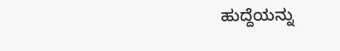ಹುದ್ದೆಯನ್ನು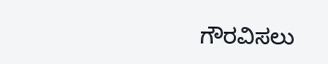ಗೌರವಿಸಲು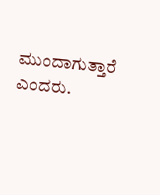ಮುಂದಾಗುತ್ತಾರೆ ಎಂದರು.